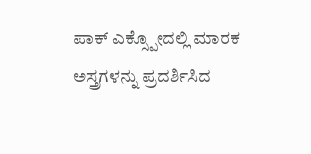ಪಾಕ್ ಎಕ್ಸ್ಪೋದಲ್ಲಿ ಮಾರಕ ಅಸ್ತ್ರಗಳನ್ನು ಪ್ರದರ್ಶಿಸಿದ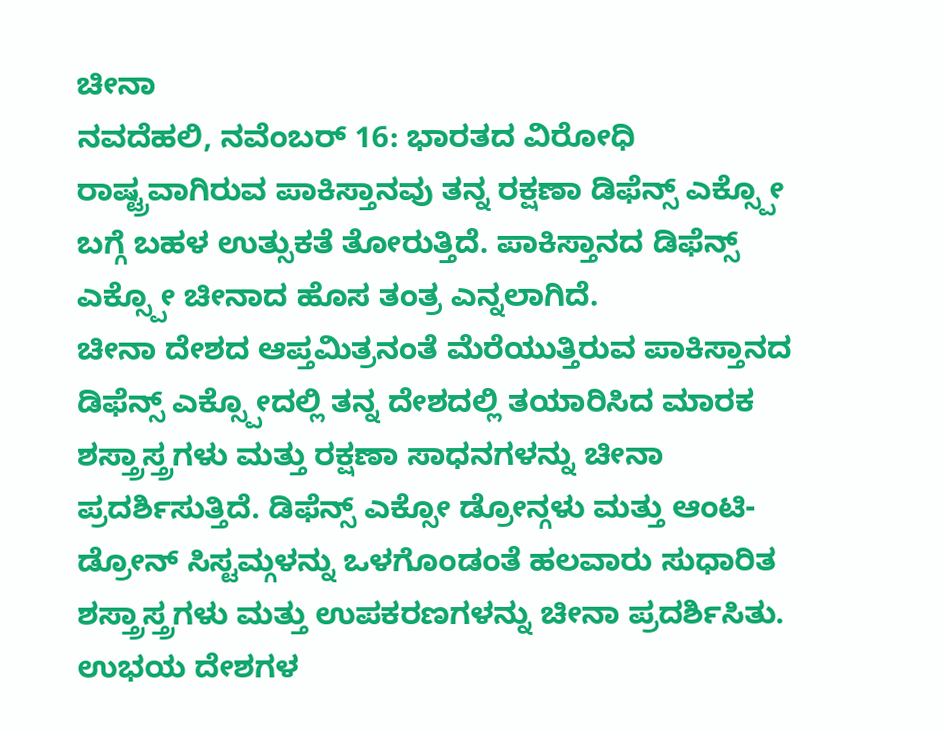ಚೀನಾ
ನವದೆಹಲಿ, ನವೆಂಬರ್ 16: ಭಾರತದ ವಿರೋಧಿ ರಾಷ್ಟ್ರವಾಗಿರುವ ಪಾಕಿಸ್ತಾನವು ತನ್ನ ರಕ್ಷಣಾ ಡಿಫೆನ್ಸ್ ಎಕ್ಸ್ಪೋ ಬಗ್ಗೆ ಬಹಳ ಉತ್ಸುಕತೆ ತೋರುತ್ತಿದೆ. ಪಾಕಿಸ್ತಾನದ ಡಿಫೆನ್ಸ್ ಎಕ್ಸ್ಪೋ ಚೀನಾದ ಹೊಸ ತಂತ್ರ ಎನ್ನಲಾಗಿದೆ.
ಚೀನಾ ದೇಶದ ಆಪ್ತಮಿತ್ರನಂತೆ ಮೆರೆಯುತ್ತಿರುವ ಪಾಕಿಸ್ತಾನದ ಡಿಫೆನ್ಸ್ ಎಕ್ಸ್ಪೋದಲ್ಲಿ ತನ್ನ ದೇಶದಲ್ಲಿ ತಯಾರಿಸಿದ ಮಾರಕ ಶಸ್ತ್ರಾಸ್ತ್ರಗಳು ಮತ್ತು ರಕ್ಷಣಾ ಸಾಧನಗಳನ್ನು ಚೀನಾ ಪ್ರದರ್ಶಿಸುತ್ತಿದೆ. ಡಿಫೆನ್ಸ್ ಎಕ್ಸೋ ಡ್ರೋನ್ಗಳು ಮತ್ತು ಆಂಟಿ-ಡ್ರೋನ್ ಸಿಸ್ಟಮ್ಗಳನ್ನು ಒಳಗೊಂಡಂತೆ ಹಲವಾರು ಸುಧಾರಿತ ಶಸ್ತ್ರಾಸ್ತ್ರಗಳು ಮತ್ತು ಉಪಕರಣಗಳನ್ನು ಚೀನಾ ಪ್ರದರ್ಶಿಸಿತು. ಉಭಯ ದೇಶಗಳ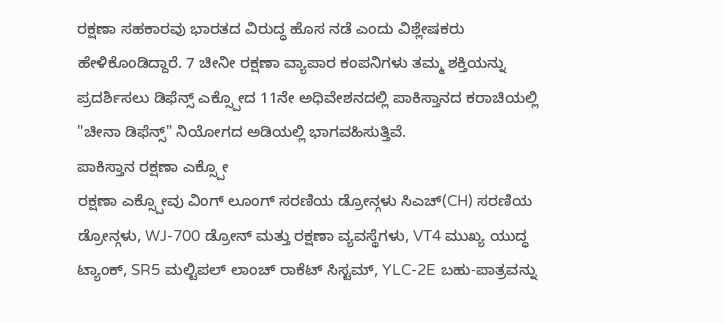ರಕ್ಷಣಾ ಸಹಕಾರವು ಭಾರತದ ವಿರುದ್ಧ ಹೊಸ ನಡೆ ಎಂದು ವಿಶ್ಲೇಷಕರು ಹೇಳಿಕೊಂಡಿದ್ದಾರೆ. 7 ಚೀನೀ ರಕ್ಷಣಾ ವ್ಯಾಪಾರ ಕಂಪನಿಗಳು ತಮ್ಮ ಶಕ್ತಿಯನ್ನು ಪ್ರದರ್ಶಿಸಲು ಡಿಫೆನ್ಸ್ ಎಕ್ಸ್ಪೋದ 11ನೇ ಅಧಿವೇಶನದಲ್ಲಿ ಪಾಕಿಸ್ತಾನದ ಕರಾಚಿಯಲ್ಲಿ "ಚೀನಾ ಡಿಫೆನ್ಸ್" ನಿಯೋಗದ ಅಡಿಯಲ್ಲಿ ಭಾಗವಹಿಸುತ್ತಿವೆ.
ಪಾಕಿಸ್ತಾನ ರಕ್ಷಣಾ ಎಕ್ಸ್ಪೋ
ರಕ್ಷಣಾ ಎಕ್ಸ್ಪೋವು ವಿಂಗ್ ಲೂಂಗ್ ಸರಣಿಯ ಡ್ರೋನ್ಗಳು ಸಿಎಚ್(CH) ಸರಣಿಯ ಡ್ರೋನ್ಗಳು, WJ-700 ಡ್ರೋನ್ ಮತ್ತು ರಕ್ಷಣಾ ವ್ಯವಸ್ಥೆಗಳು, VT4 ಮುಖ್ಯ ಯುದ್ಧ ಟ್ಯಾಂಕ್, SR5 ಮಲ್ಟಿಪಲ್ ಲಾಂಚ್ ರಾಕೆಟ್ ಸಿಸ್ಟಮ್, YLC-2E ಬಹು-ಪಾತ್ರವನ್ನು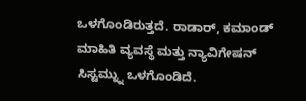ಒಳಗೊಂಡಿರುತ್ತದೆ. ರಾಡಾರ್, ಕಮಾಂಡ್ ಮಾಹಿತಿ ವ್ಯವಸ್ಥೆ ಮತ್ತು ನ್ಯಾವಿಗೇಷನ್ ಸಿಸ್ಟಮ್ನ್ನು ಒಳಗೊಂಡಿದೆ.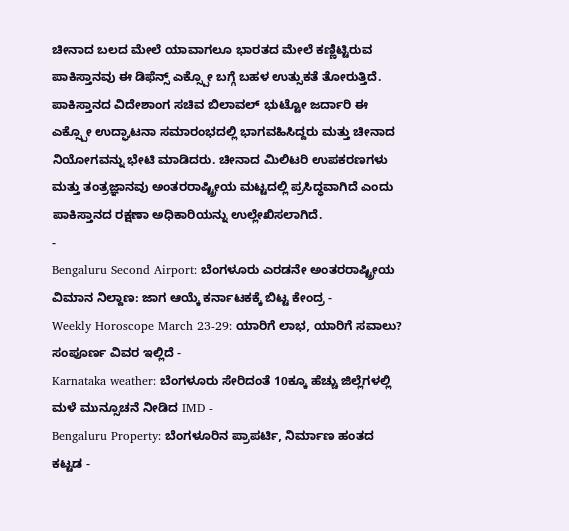ಚೀನಾದ ಬಲದ ಮೇಲೆ ಯಾವಾಗಲೂ ಭಾರತದ ಮೇಲೆ ಕಣ್ಣಿಟ್ಟಿರುವ ಪಾಕಿಸ್ತಾನವು ಈ ಡಿಫೆನ್ಸ್ ಎಕ್ಸ್ಪೋ ಬಗ್ಗೆ ಬಹಳ ಉತ್ಸುಕತೆ ತೋರುತ್ತಿದೆ. ಪಾಕಿಸ್ತಾನದ ವಿದೇಶಾಂಗ ಸಚಿವ ಬಿಲಾವಲ್ ಭುಟ್ಟೋ ಜರ್ದಾರಿ ಈ ಎಕ್ಸ್ಪೋ ಉದ್ಘಾಟನಾ ಸಮಾರಂಭದಲ್ಲಿ ಭಾಗವಹಿಸಿದ್ದರು ಮತ್ತು ಚೀನಾದ ನಿಯೋಗವನ್ನು ಭೇಟಿ ಮಾಡಿದರು. ಚೀನಾದ ಮಿಲಿಟರಿ ಉಪಕರಣಗಳು ಮತ್ತು ತಂತ್ರಜ್ಞಾನವು ಅಂತರರಾಷ್ಟ್ರೀಯ ಮಟ್ಟದಲ್ಲಿ ಪ್ರಸಿದ್ಧವಾಗಿದೆ ಎಂದು ಪಾಕಿಸ್ತಾನದ ರಕ್ಷಣಾ ಅಧಿಕಾರಿಯನ್ನು ಉಲ್ಲೇಖಿಸಲಾಗಿದೆ.
-
Bengaluru Second Airport: ಬೆಂಗಳೂರು ಎರಡನೇ ಅಂತರರಾಷ್ಟ್ರೀಯ ವಿಮಾನ ನಿಲ್ದಾಣ: ಜಾಗ ಆಯ್ಕೆ ಕರ್ನಾಟಕಕ್ಕೆ ಬಿಟ್ಟ ಕೇಂದ್ರ -
Weekly Horoscope March 23-29: ಯಾರಿಗೆ ಲಾಭ, ಯಾರಿಗೆ ಸವಾಲು? ಸಂಪೂರ್ಣ ವಿವರ ಇಲ್ಲಿದೆ -
Karnataka weather: ಬೆಂಗಳೂರು ಸೇರಿದಂತೆ 10ಕ್ಕೂ ಹೆಚ್ಚು ಜಿಲ್ಲೆಗಳಲ್ಲಿ ಮಳೆ ಮುನ್ಸೂಚನೆ ನೀಡಿದ IMD -
Bengaluru Property: ಬೆಂಗಳೂರಿನ ಪ್ರಾಪರ್ಟಿ, ನಿರ್ಮಾಣ ಹಂತದ ಕಟ್ಟಡ -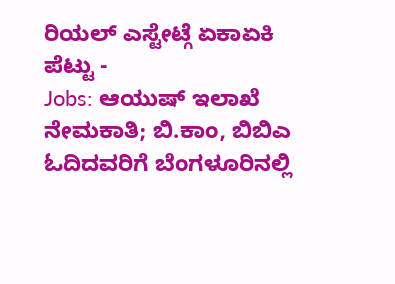ರಿಯಲ್ ಎಸ್ಟೇಟ್ಗೆ ಏಕಾಏಕಿ ಪೆಟ್ಟು -
Jobs: ಆಯುಷ್ ಇಲಾಖೆ ನೇಮಕಾತಿ; ಬಿ.ಕಾಂ, ಬಿಬಿಎ ಓದಿದವರಿಗೆ ಬೆಂಗಳೂರಿನಲ್ಲಿ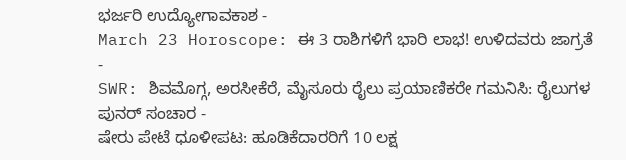ಭರ್ಜರಿ ಉದ್ಯೋಗಾವಕಾಶ -
March 23 Horoscope: ಈ 3 ರಾಶಿಗಳಿಗೆ ಭಾರಿ ಲಾಭ! ಉಳಿದವರು ಜಾಗ್ರತೆ -
SWR: ಶಿವಮೊಗ್ಗ, ಅರಸೀಕೆರೆ, ಮೈಸೂರು ರೈಲು ಪ್ರಯಾಣಿಕರೇ ಗಮನಿಸಿ: ರೈಲುಗಳ ಪುನರ್ ಸಂಚಾರ -
ಷೇರು ಪೇಟೆ ಧೂಳೀಪಟ: ಹೂಡಿಕೆದಾರರಿಗೆ 10 ಲಕ್ಷ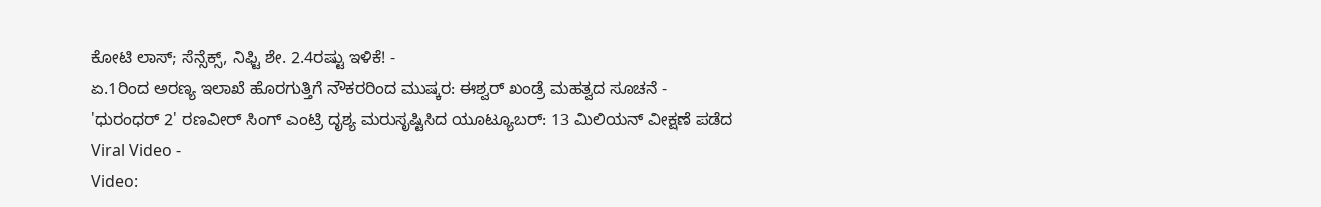ಕೋಟಿ ಲಾಸ್; ಸೆನ್ಸೆಕ್ಸ್, ನಿಫ್ಟಿ ಶೇ. 2.4ರಷ್ಟು ಇಳಿಕೆ! -
ಏ.1ರಿಂದ ಅರಣ್ಯ ಇಲಾಖೆ ಹೊರಗುತ್ತಿಗೆ ನೌಕರರಿಂದ ಮುಷ್ಕರ: ಈಶ್ವರ್ ಖಂಡ್ರೆ ಮಹತ್ವದ ಸೂಚನೆ -
'ಧುರಂಧರ್ 2' ರಣವೀರ್ ಸಿಂಗ್ ಎಂಟ್ರಿ ದೃಶ್ಯ ಮರುಸೃಷ್ಟಿಸಿದ ಯೂಟ್ಯೂಬರ್: 13 ಮಿಲಿಯನ್ ವೀಕ್ಷಣೆ ಪಡೆದ Viral Video -
Video: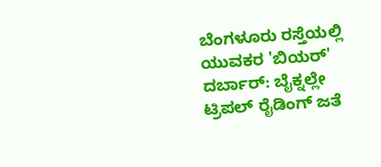ಬೆಂಗಳೂರು ರಸ್ತೆಯಲ್ಲಿ ಯುವಕರ 'ಬಿಯರ್' ದರ್ಬಾರ್: ಬೈಕ್ನಲ್ಲೇ ಟ್ರಿಪಲ್ ರೈಡಿಂಗ್ ಜತೆ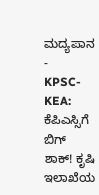ಮದ್ಯಪಾನ -
KPSC- KEA: ಕೆಪಿಎಸ್ಸಿಗೆ ಬಿಗ್ ಶಾಕ್! ಕೃಷಿ ಇಲಾಖೆಯ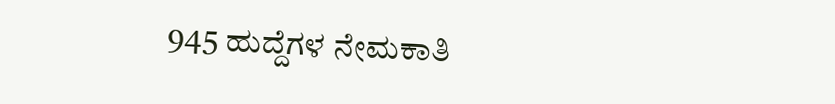945 ಹುದ್ದೆಗಳ ನೇಮಕಾತಿ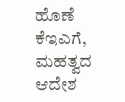ಹೊಣೆ ಕೆಇಎಗೆ, ಮಹತ್ವದ ಆದೇಶ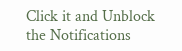Click it and Unblock the Notifications